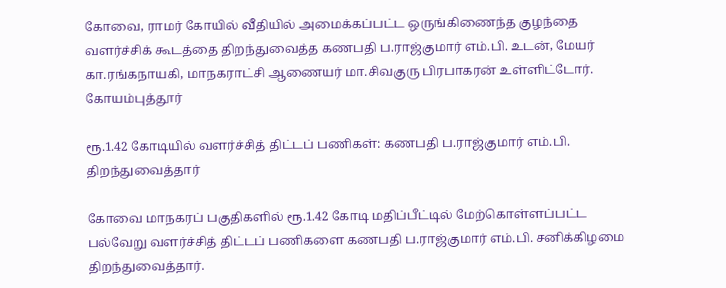கோவை, ராமர் கோயில் வீதியில் அமைக்கப்பட்ட ஒருங்கிணைந்த குழந்தை வளர்ச்சிக் கூடத்தை திறந்துவைத்த கணபதி ப.ராஜ்குமார் எம்.பி. உடன், மேயர் கா.ரங்கநாயகி, மாநகராட்சி ஆணையர் மா.சிவகுரு பிரபாகரன் உள்ளிட்டோர்.
கோயம்புத்தூர்

ரூ.1.42 கோடியில் வளர்ச்சித் திட்டப் பணிகள்: கணபதி ப.ராஜ்குமார் எம்.பி. திறந்துவைத்தார்

கோவை மாநகரப் பகுதிகளில் ரூ.1.42 கோடி மதிப்பீட்டில் மேற்கொள்ளப்பட்ட பல்வேறு வளர்ச்சித் திட்டப் பணிகளை கணபதி ப.ராஜ்குமார் எம்.பி. சனிக்கிழமை திறந்துவைத்தார்.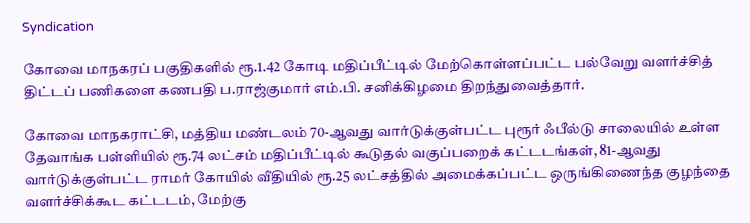Syndication

கோவை மாநகரப் பகுதிகளில் ரூ.1.42 கோடி மதிப்பீட்டில் மேற்கொள்ளப்பட்ட பல்வேறு வளர்ச்சித் திட்டப் பணிகளை கணபதி ப.ராஜ்குமார் எம்.பி. சனிக்கிழமை திறந்துவைத்தார்.

கோவை மாநகராட்சி, மத்திய மண்டலம் 70-ஆவது வார்டுக்குள்பட்ட புரூர் ஃபீல்டு சாலையில் உள்ள தேவாங்க பள்ளியில் ரூ.74 லட்சம் மதிப்பீட்டில் கூடுதல் வகுப்பறைக் கட்டடங்கள், 81-ஆவது வார்டுக்குள்பட்ட ராமர் கோயில் வீதியில் ரூ.25 லட்சத்தில் அமைக்கப்பட்ட ஒருங்கிணைந்த குழந்தை வளர்ச்சிக்கூட கட்டடம், மேற்கு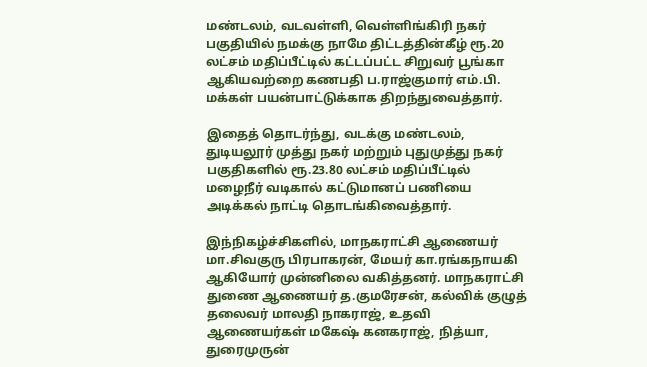மண்டலம், வடவள்ளி, வெள்ளிங்கிரி நகர் பகுதியில் நமக்கு நாமே திட்டத்தின்கீழ் ரூ.20 லட்சம் மதிப்பீட்டில் கட்டப்பட்ட சிறுவர் பூங்கா ஆகியவற்றை கணபதி ப.ராஜ்குமார் எம்.பி. மக்கள் பயன்பாட்டுக்காக திறந்துவைத்தார்.

இதைத் தொடர்ந்து, வடக்கு மண்டலம், துடியலூர் முத்து நகர் மற்றும் புதுமுத்து நகர் பகுதிகளில் ரூ.23.80 லட்சம் மதிப்பீட்டில் மழைநீர் வடிகால் கட்டுமானப் பணியை அடிக்கல் நாட்டி தொடங்கிவைத்தார்.

இந்நிகழ்ச்சிகளில், மாநகராட்சி ஆணையர் மா.சிவகுரு பிரபாகரன், மேயர் கா.ரங்கநாயகி ஆகியோர் முன்னிலை வகித்தனர். மாநகராட்சி துணை ஆணையர் த.குமரேசன், கல்விக் குழுத் தலைவர் மாலதி நாகராஜ், உதவி ஆணையர்கள் மகேஷ் கனகராஜ், நித்யா, துரைமுருன்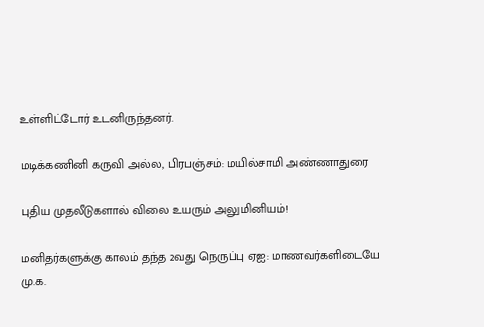உள்ளிட்டோர் உடனிருந்தனர்.

மடிக்கணினி கருவி அல்ல, பிரபஞ்சம்: மயில்சாமி அண்ணாதுரை

புதிய முதலீடுகளால் விலை உயரும் அலுமினியம்!

மனிதர்களுக்கு காலம் தந்த 2வது நெருப்பு ஏஐ: மாணவர்களிடையே மு.க.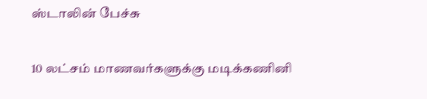ஸ்டாலின் பேச்சு

10 லட்சம் மாணவர்களுக்கு மடிக்கணினி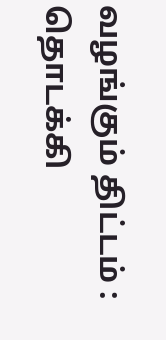வழங்கும் திட்டம் : தொடக்கி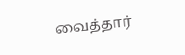வைத்தார்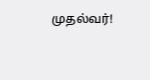முதல்வர்!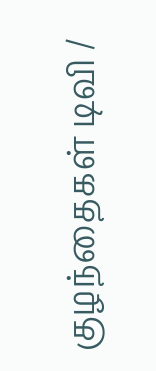குழந்தைகள் டிவி /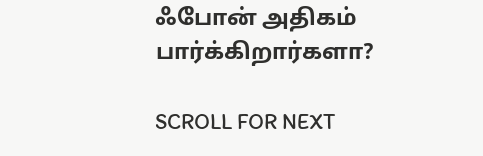ஃபோன் அதிகம் பார்க்கிறார்களா?

SCROLL FOR NEXT